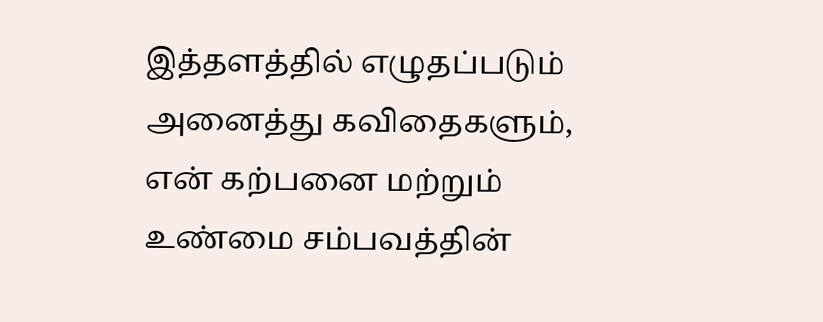இத்தளத்தில் எழுதப்படும் அனைத்து கவிதைகளும், என் கற்பனை மற்றும் உண்மை சம்பவத்தின்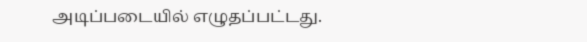அடிப்படையில் எழுதப்பட்டது.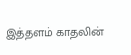இத்தளம் காதலின்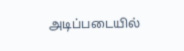அடிப்படையில்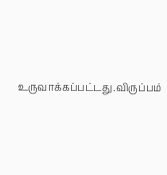உருவாக்கப்பட்டது.விருப்பம்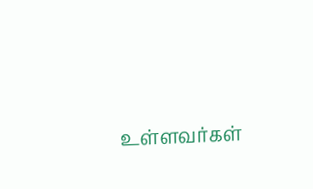உள்ளவர்கள்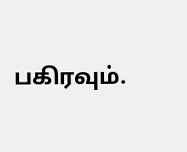பகிரவும்.